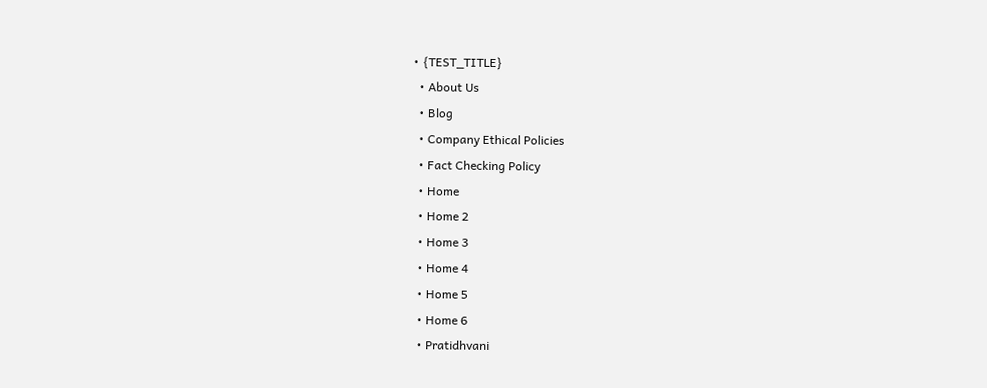• {TEST_TITLE}
  • About Us
  • Blog
  • Company Ethical Policies
  • Fact Checking Policy
  • Home
  • Home 2
  • Home 3
  • Home 4
  • Home 5
  • Home 6
  • Pratidhvani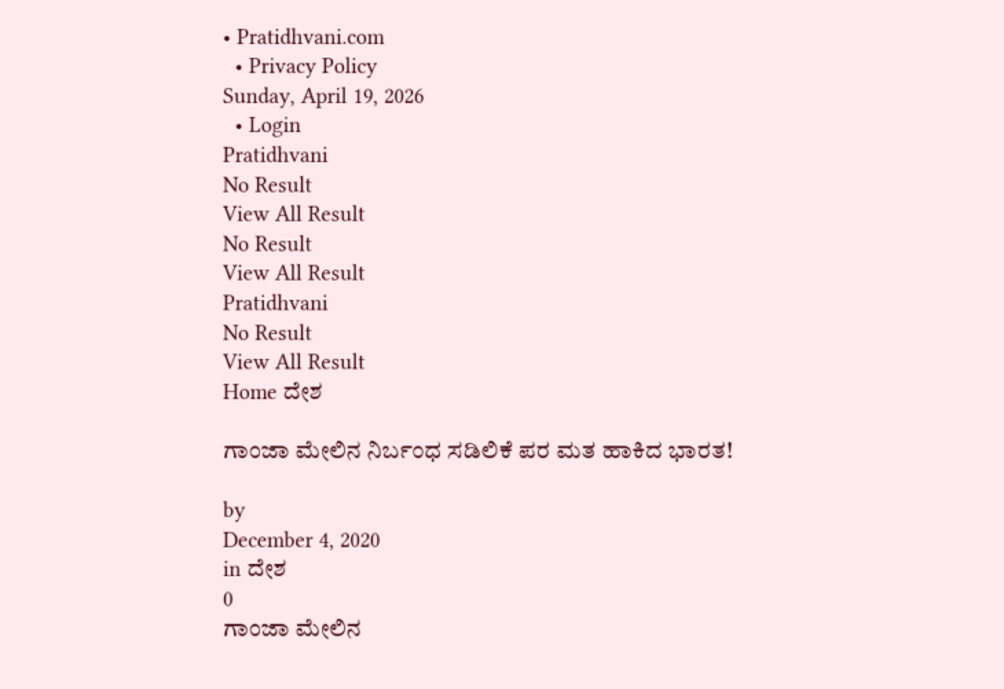• Pratidhvani.com
  • Privacy Policy
Sunday, April 19, 2026
  • Login
Pratidhvani
No Result
View All Result
No Result
View All Result
Pratidhvani
No Result
View All Result
Home ದೇಶ

ಗಾಂಜಾ ಮೇಲಿನ ನಿರ್ಬಂಧ ಸಡಿಲಿಕೆ ಪರ ಮತ ಹಾಕಿದ ಭಾರತ!

by
December 4, 2020
in ದೇಶ
0
ಗಾಂಜಾ ಮೇಲಿನ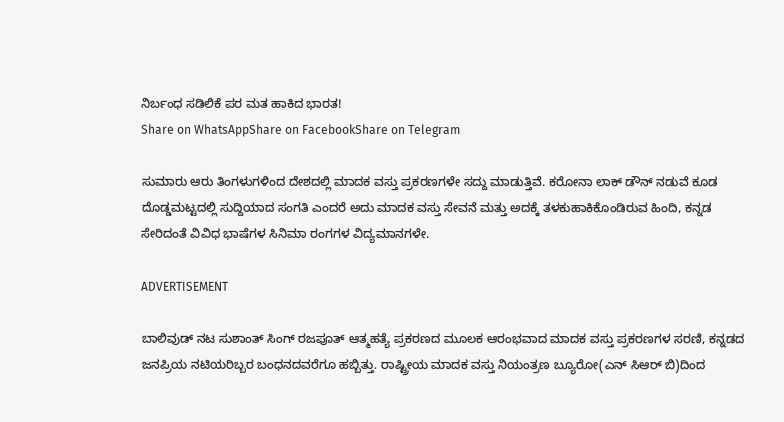ನಿರ್ಬಂಧ ಸಡಿಲಿಕೆ ಪರ ಮತ ಹಾಕಿದ ಭಾರತ!
Share on WhatsAppShare on FacebookShare on Telegram

ಸುಮಾರು ಆರು ತಿಂಗಳುಗಳಿಂದ ದೇಶದಲ್ಲಿ ಮಾದಕ ವಸ್ತು ಪ್ರಕರಣಗಳೇ ಸದ್ದು ಮಾಡುತ್ತಿವೆ. ಕರೋನಾ ಲಾಕ್ ಡೌನ್ ನಡುವೆ ಕೂಡ ದೊಡ್ಡಮಟ್ಟದಲ್ಲಿ ಸುದ್ದಿಯಾದ ಸಂಗತಿ ಎಂದರೆ ಅದು ಮಾದಕ ವಸ್ತು ಸೇವನೆ ಮತ್ತು ಅದಕ್ಕೆ ತಳಕುಹಾಕಿಕೊಂಡಿರುವ ಹಿಂದಿ, ಕನ್ನಡ ಸೇರಿದಂತೆ ವಿವಿಧ ಭಾಷೆಗಳ ಸಿನಿಮಾ ರಂಗಗಳ ವಿದ್ಯಮಾನಗಳೇ.

ADVERTISEMENT

ಬಾಲಿವುಡ್ ನಟ ಸುಶಾಂತ್ ಸಿಂಗ್ ರಜಪೂತ್ ಆತ್ಮಹತ್ಯೆ ಪ್ರಕರಣದ ಮೂಲಕ ಆರಂಭವಾದ ಮಾದಕ ವಸ್ತು ಪ್ರಕರಣಗಳ ಸರಣಿ, ಕನ್ನಡದ ಜನಪ್ರಿಯ ನಟಿಯರಿಬ್ಬರ ಬಂಧನದವರೆಗೂ ಹಬ್ಬಿತ್ತು. ರಾಷ್ಟ್ರೀಯ ಮಾದಕ ವಸ್ತು ನಿಯಂತ್ರಣ ಬ್ಯೂರೋ(ಎನ್ ಸಿಆರ್ ಬಿ)ದಿಂದ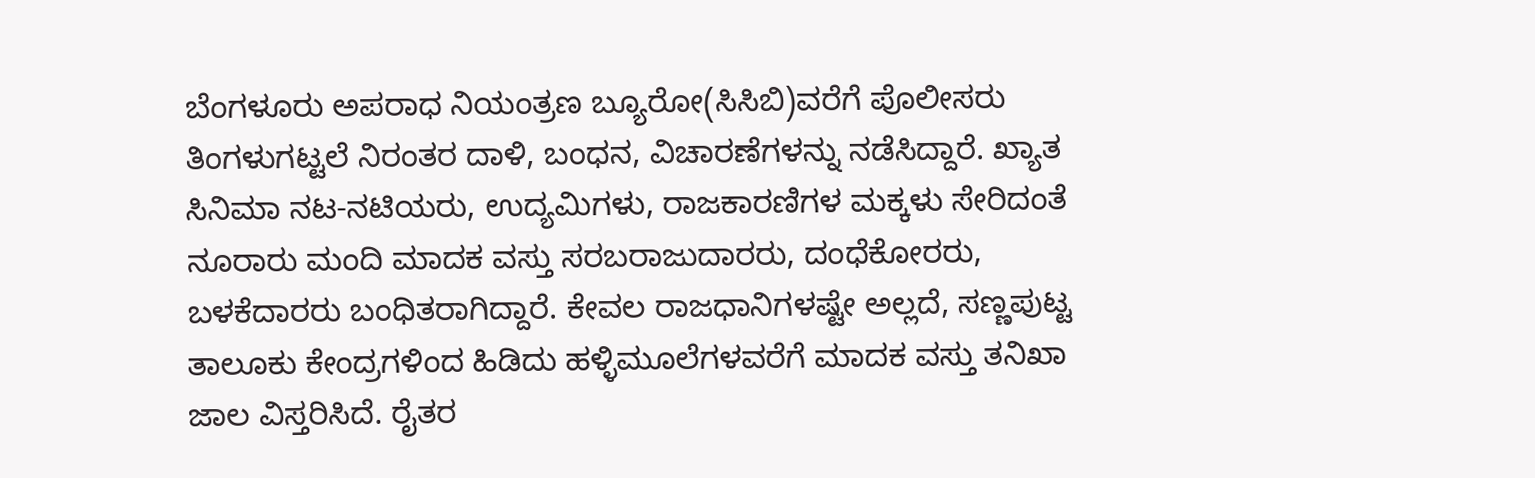ಬೆಂಗಳೂರು ಅಪರಾಧ ನಿಯಂತ್ರಣ ಬ್ಯೂರೋ(ಸಿಸಿಬಿ)ವರೆಗೆ ಪೊಲೀಸರು ತಿಂಗಳುಗಟ್ಟಲೆ ನಿರಂತರ ದಾಳಿ, ಬಂಧನ, ವಿಚಾರಣೆಗಳನ್ನು ನಡೆಸಿದ್ದಾರೆ. ಖ್ಯಾತ ಸಿನಿಮಾ ನಟ-ನಟಿಯರು, ಉದ್ಯಮಿಗಳು, ರಾಜಕಾರಣಿಗಳ ಮಕ್ಕಳು ಸೇರಿದಂತೆ ನೂರಾರು ಮಂದಿ ಮಾದಕ ವಸ್ತು ಸರಬರಾಜುದಾರರು, ದಂಧೆಕೋರರು, ಬಳಕೆದಾರರು ಬಂಧಿತರಾಗಿದ್ದಾರೆ. ಕೇವಲ ರಾಜಧಾನಿಗಳಷ್ಟೇ ಅಲ್ಲದೆ, ಸಣ್ಣಪುಟ್ಟ ತಾಲೂಕು ಕೇಂದ್ರಗಳಿಂದ ಹಿಡಿದು ಹಳ್ಳಿಮೂಲೆಗಳವರೆಗೆ ಮಾದಕ ವಸ್ತು ತನಿಖಾ ಜಾಲ ವಿಸ್ತರಿಸಿದೆ. ರೈತರ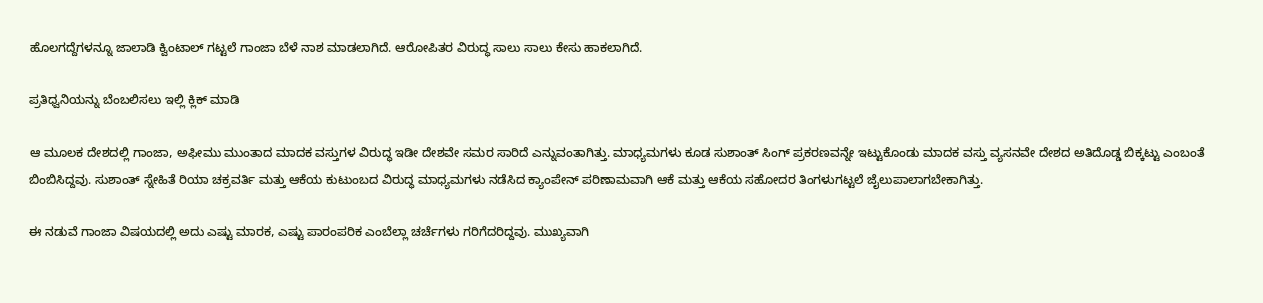ಹೊಲಗದ್ದೆಗಳನ್ನೂ ಜಾಲಾಡಿ ಕ್ವಿಂಟಾಲ್ ಗಟ್ಟಲೆ ಗಾಂಜಾ ಬೆಳೆ ನಾಶ ಮಾಡಲಾಗಿದೆ. ಆರೋಪಿತರ ವಿರುದ್ಧ ಸಾಲು ಸಾಲು ಕೇಸು ಹಾಕಲಾಗಿದೆ.

ಪ್ರತಿಧ್ವನಿಯನ್ನು ಬೆಂಬಲಿಸಲು ಇಲ್ಲಿ ಕ್ಲಿಕ್‌ ಮಾಡಿ

ಆ ಮೂಲಕ ದೇಶದಲ್ಲಿ ಗಾಂಜಾ, ಅಫೀಮು ಮುಂತಾದ ಮಾದಕ ವಸ್ತುಗಳ ವಿರುದ್ಧ ಇಡೀ ದೇಶವೇ ಸಮರ ಸಾರಿದೆ ಎನ್ನುವಂತಾಗಿತ್ತು. ಮಾಧ್ಯಮಗಳು ಕೂಡ ಸುಶಾಂತ್ ಸಿಂಗ್ ಪ್ರಕರಣವನ್ನೇ ಇಟ್ಟುಕೊಂಡು ಮಾದಕ ವಸ್ತು ವ್ಯಸನವೇ ದೇಶದ ಅತಿದೊಡ್ಡ ಬಿಕ್ಕಟ್ಟು ಎಂಬಂತೆ ಬಿಂಬಿಸಿದ್ದವು. ಸುಶಾಂತ್ ಸ್ನೇಹಿತೆ ರಿಯಾ ಚಕ್ರವರ್ತಿ ಮತ್ತು ಆಕೆಯ ಕುಟುಂಬದ ವಿರುದ್ಧ ಮಾಧ್ಯಮಗಳು ನಡೆಸಿದ ಕ್ಯಾಂಪೇನ್ ಪರಿಣಾಮವಾಗಿ ಆಕೆ ಮತ್ತು ಆಕೆಯ ಸಹೋದರ ತಿಂಗಳುಗಟ್ಟಲೆ ಜೈಲುಪಾಲಾಗಬೇಕಾಗಿತ್ತು.

ಈ ನಡುವೆ ಗಾಂಜಾ ವಿಷಯದಲ್ಲಿ ಅದು ಎಷ್ಟು ಮಾರಕ, ಎಷ್ಟು ಪಾರಂಪರಿಕ ಎಂಬೆಲ್ಲಾ ಚರ್ಚೆಗಳು ಗರಿಗೆದರಿದ್ದವು. ಮುಖ್ಯವಾಗಿ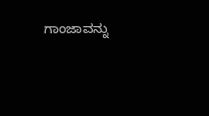ಗಾಂಜಾವನ್ನು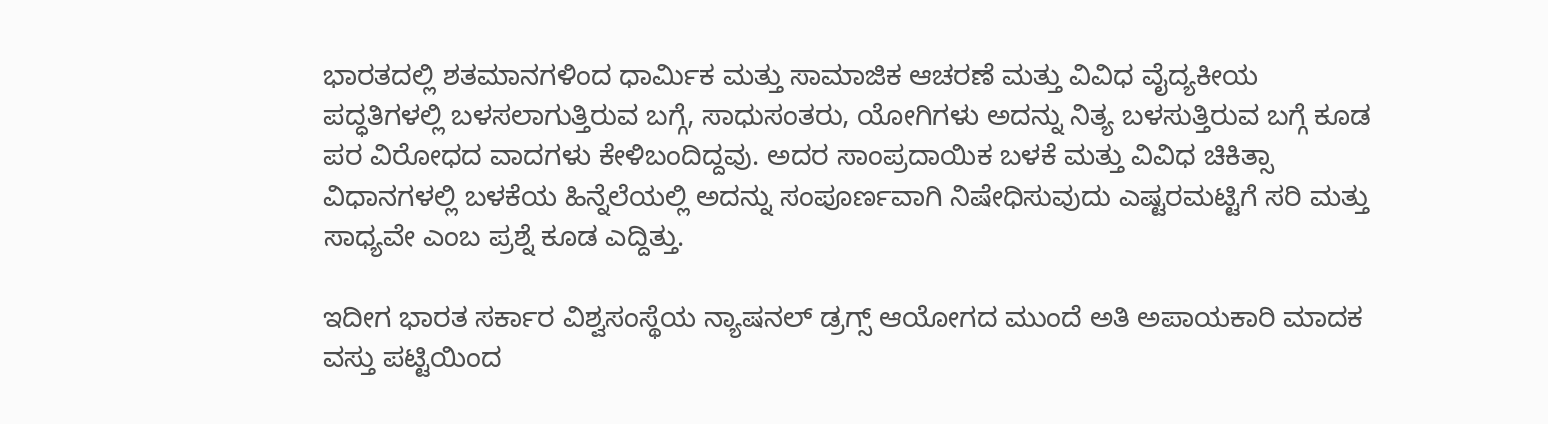ಭಾರತದಲ್ಲಿ ಶತಮಾನಗಳಿಂದ ಧಾರ್ಮಿಕ ಮತ್ತು ಸಾಮಾಜಿಕ ಆಚರಣೆ ಮತ್ತು ವಿವಿಧ ವೈದ್ಯಕೀಯ ಪದ್ಧತಿಗಳಲ್ಲಿ ಬಳಸಲಾಗುತ್ತಿರುವ ಬಗ್ಗೆ, ಸಾಧುಸಂತರು, ಯೋಗಿಗಳು ಅದನ್ನು ನಿತ್ಯ ಬಳಸುತ್ತಿರುವ ಬಗ್ಗೆ ಕೂಡ ಪರ ವಿರೋಧದ ವಾದಗಳು ಕೇಳಿಬಂದಿದ್ದವು. ಅದರ ಸಾಂಪ್ರದಾಯಿಕ ಬಳಕೆ ಮತ್ತು ವಿವಿಧ ಚಿಕಿತ್ಸಾ ವಿಧಾನಗಳಲ್ಲಿ ಬಳಕೆಯ ಹಿನ್ನೆಲೆಯಲ್ಲಿ ಅದನ್ನು ಸಂಪೂರ್ಣವಾಗಿ ನಿಷೇಧಿಸುವುದು ಎಷ್ಟರಮಟ್ಟಿಗೆ ಸರಿ ಮತ್ತು ಸಾಧ್ಯವೇ ಎಂಬ ಪ್ರಶ್ನೆ ಕೂಡ ಎದ್ದಿತ್ತು.

ಇದೀಗ ಭಾರತ ಸರ್ಕಾರ ವಿಶ್ವಸಂಸ್ಥೆಯ ನ್ಯಾಷನಲ್ ಡ್ರಗ್ಸ್ ಆಯೋಗದ ಮುಂದೆ ಅತಿ ಅಪಾಯಕಾರಿ ಮಾದಕ ವಸ್ತು ಪಟ್ಟಿಯಿಂದ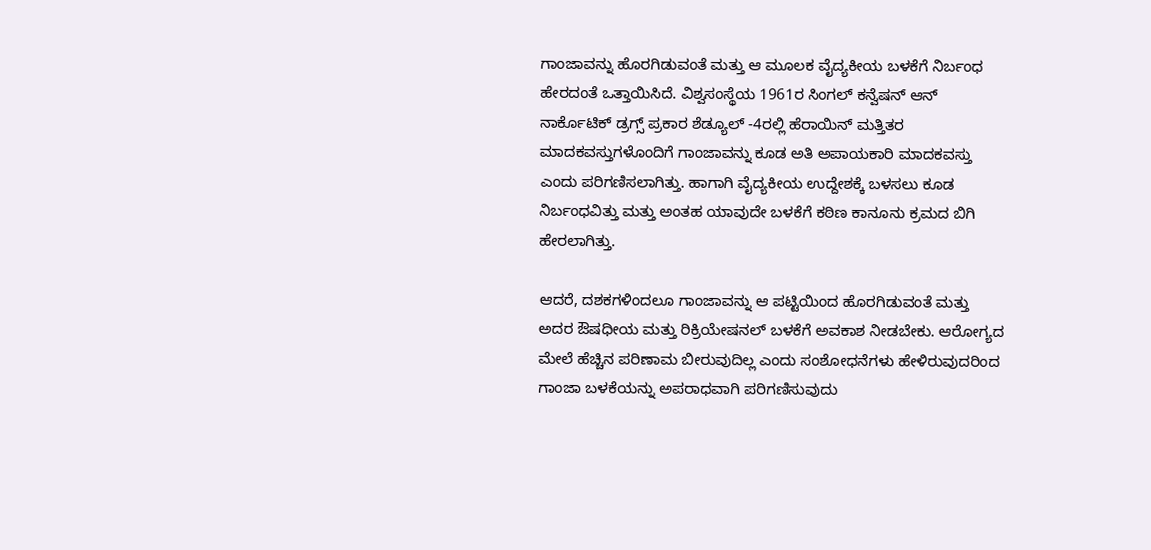ಗಾಂಜಾವನ್ನು ಹೊರಗಿಡುವಂತೆ ಮತ್ತು ಆ ಮೂಲಕ ವೈದ್ಯಕೀಯ ಬಳಕೆಗೆ ನಿರ್ಬಂಧ ಹೇರದಂತೆ ಒತ್ತಾಯಿಸಿದೆ. ವಿಶ್ವಸಂಸ್ಥೆಯ 1961ರ ಸಿಂಗಲ್ ಕನ್ವೆಷನ್ ಆನ್ ನಾರ್ಕೊಟಿಕ್ ಡ್ರಗ್ಸ್ ಪ್ರಕಾರ ಶೆಡ್ಯೂಲ್ -4ರಲ್ಲಿ ಹೆರಾಯಿನ್ ಮತ್ತಿತರ ಮಾದಕವಸ್ತುಗಳೊಂದಿಗೆ ಗಾಂಜಾವನ್ನು ಕೂಡ ಅತಿ ಅಪಾಯಕಾರಿ ಮಾದಕವಸ್ತು ಎಂದು ಪರಿಗಣಿಸಲಾಗಿತ್ತು. ಹಾಗಾಗಿ ವೈದ್ಯಕೀಯ ಉದ್ದೇಶಕ್ಕೆ ಬಳಸಲು ಕೂಡ ನಿರ್ಬಂಧವಿತ್ತು ಮತ್ತು ಅಂತಹ ಯಾವುದೇ ಬಳಕೆಗೆ ಕಠಿಣ ಕಾನೂನು ಕ್ರಮದ ಬಿಗಿ ಹೇರಲಾಗಿತ್ತು.

ಆದರೆ, ದಶಕಗಳಿಂದಲೂ ಗಾಂಜಾವನ್ನು ಆ ಪಟ್ಟಿಯಿಂದ ಹೊರಗಿಡುವಂತೆ ಮತ್ತು ಅದರ ಔಷಧೀಯ ಮತ್ತು ರಿಕ್ರಿಯೇಷನಲ್ ಬಳಕೆಗೆ ಅವಕಾಶ ನೀಡಬೇಕು. ಆರೋಗ್ಯದ ಮೇಲೆ ಹೆಚ್ಚಿನ ಪರಿಣಾಮ ಬೀರುವುದಿಲ್ಲ ಎಂದು ಸಂಶೋಧನೆಗಳು ಹೇಳಿರುವುದರಿಂದ ಗಾಂಜಾ ಬಳಕೆಯನ್ನು ಅಪರಾಧವಾಗಿ ಪರಿಗಣಿಸುವುದು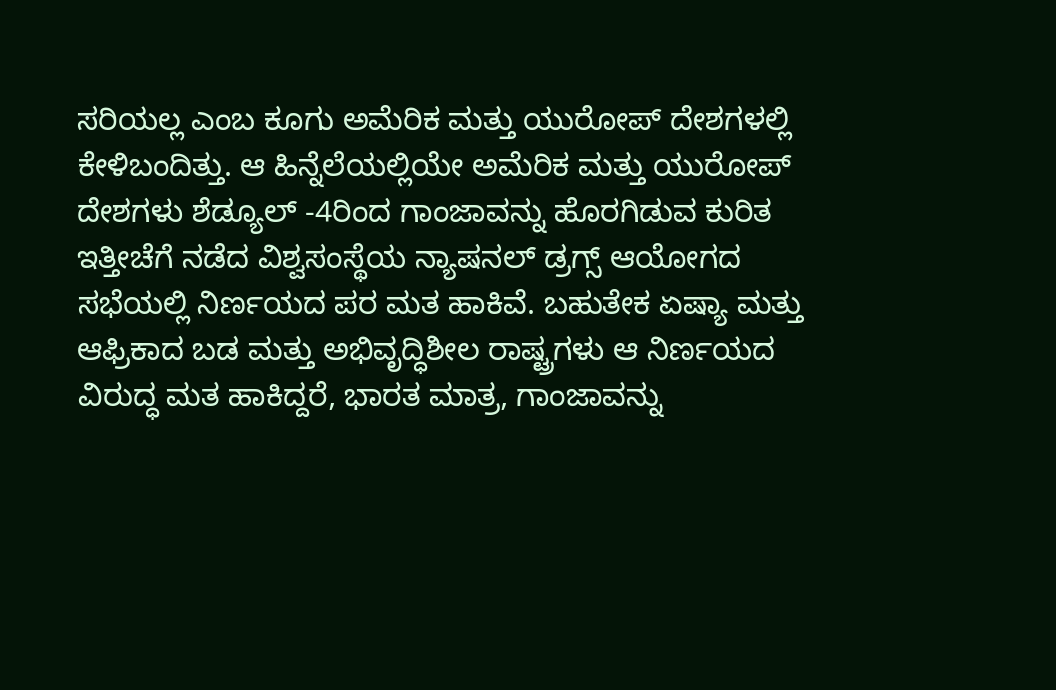ಸರಿಯಲ್ಲ ಎಂಬ ಕೂಗು ಅಮೆರಿಕ ಮತ್ತು ಯುರೋಪ್ ದೇಶಗಳಲ್ಲಿ ಕೇಳಿಬಂದಿತ್ತು. ಆ ಹಿನ್ನೆಲೆಯಲ್ಲಿಯೇ ಅಮೆರಿಕ ಮತ್ತು ಯುರೋಪ್ ದೇಶಗಳು ಶೆಡ್ಯೂಲ್ -4ರಿಂದ ಗಾಂಜಾವನ್ನು ಹೊರಗಿಡುವ ಕುರಿತ ಇತ್ತೀಚೆಗೆ ನಡೆದ ವಿಶ್ವಸಂಸ್ಥೆಯ ನ್ಯಾಷನಲ್ ಡ್ರಗ್ಸ್ ಆಯೋಗದ ಸಭೆಯಲ್ಲಿ ನಿರ್ಣಯದ ಪರ ಮತ ಹಾಕಿವೆ. ಬಹುತೇಕ ಏಷ್ಯಾ ಮತ್ತು ಆಫ್ರಿಕಾದ ಬಡ ಮತ್ತು ಅಭಿವೃದ್ಧಿಶೀಲ ರಾಷ್ಟ್ರಗಳು ಆ ನಿರ್ಣಯದ ವಿರುದ್ಧ ಮತ ಹಾಕಿದ್ದರೆ, ಭಾರತ ಮಾತ್ರ, ಗಾಂಜಾವನ್ನು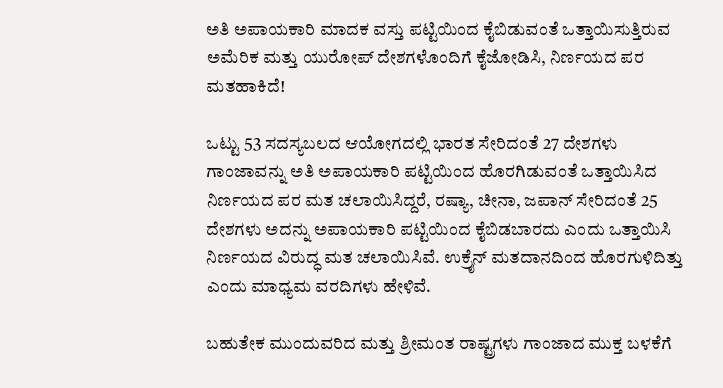ಅತಿ ಅಪಾಯಕಾರಿ ಮಾದಕ ವಸ್ತು ಪಟ್ಟಿಯಿಂದ ಕೈಬಿಡುವಂತೆ ಒತ್ತಾಯಿಸುತ್ತಿರುವ ಅಮೆರಿಕ ಮತ್ತು ಯುರೋಪ್ ದೇಶಗಳೊಂದಿಗೆ ಕೈಜೋಡಿಸಿ, ನಿರ್ಣಯದ ಪರ ಮತಹಾಕಿದೆ!

ಒಟ್ಟು 53 ಸದಸ್ಯಬಲದ ಆಯೋಗದಲ್ಲಿ ಭಾರತ ಸೇರಿದಂತೆ 27 ದೇಶಗಳು ಗಾಂಜಾವನ್ನು ಅತಿ ಅಪಾಯಕಾರಿ ಪಟ್ಟಿಯಿಂದ ಹೊರಗಿಡುವಂತೆ ಒತ್ತಾಯಿಸಿದ ನಿರ್ಣಯದ ಪರ ಮತ ಚಲಾಯಿಸಿದ್ದರೆ, ರಷ್ಯಾ, ಚೀನಾ, ಜಪಾನ್ ಸೇರಿದಂತೆ 25 ದೇಶಗಳು ಅದನ್ನು ಅಪಾಯಕಾರಿ ಪಟ್ಟಿಯಿಂದ ಕೈಬಿಡಬಾರದು ಎಂದು ಒತ್ತಾಯಿಸಿ ನಿರ್ಣಯದ ವಿರುದ್ಧ ಮತ ಚಲಾಯಿಸಿವೆ. ಉಕ್ರೈನ್ ಮತದಾನದಿಂದ ಹೊರಗುಳಿದಿತ್ತು ಎಂದು ಮಾಧ್ಯಮ ವರದಿಗಳು ಹೇಳಿವೆ.

ಬಹುತೇಕ ಮುಂದುವರಿದ ಮತ್ತು ಶ್ರೀಮಂತ ರಾಷ್ಟ್ರಗಳು ಗಾಂಜಾದ ಮುಕ್ತ ಬಳಕೆಗೆ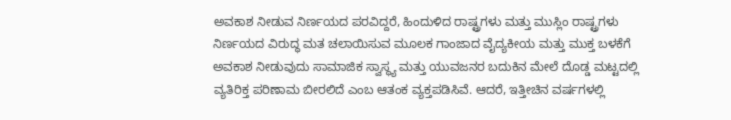ಅವಕಾಶ ನೀಡುವ ನಿರ್ಣಯದ ಪರವಿದ್ದರೆ, ಹಿಂದುಳಿದ ರಾಷ್ಟ್ರಗಳು ಮತ್ತು ಮುಸ್ಲಿಂ ರಾಷ್ಟ್ರಗಳು ನಿರ್ಣಯದ ವಿರುದ್ಧ ಮತ ಚಲಾಯಿಸುವ ಮೂಲಕ ಗಾಂಜಾದ ವೈದ್ಯಕೀಯ ಮತ್ತು ಮುಕ್ತ ಬಳಕೆಗೆ ಅವಕಾಶ ನೀಡುವುದು ಸಾಮಾಜಿಕ ಸ್ವಾಸ್ಥ್ಯ ಮತ್ತು ಯುವಜನರ ಬದುಕಿನ ಮೇಲೆ ದೊಡ್ಡ ಮಟ್ಟದಲ್ಲಿ ವ್ಯತಿರಿಕ್ತ ಪರಿಣಾಮ ಬೀರಲಿದೆ ಎಂಬ ಆತಂಕ ವ್ಯಕ್ತಪಡಿಸಿವೆ. ಆದರೆ, ಇತ್ತೀಚಿನ ವರ್ಷಗಳಲ್ಲಿ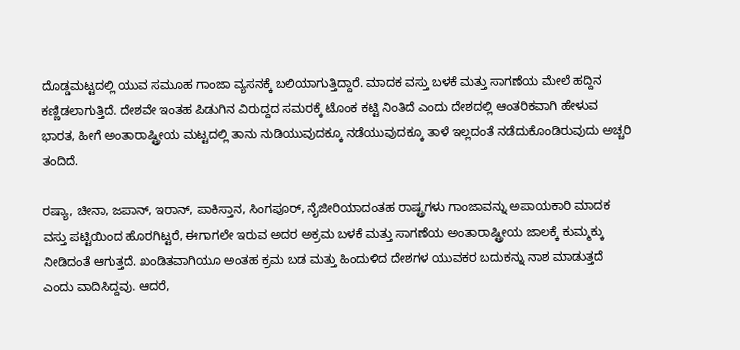ದೊಡ್ಡಮಟ್ಟದಲ್ಲಿ ಯುವ ಸಮೂಹ ಗಾಂಜಾ ವ್ಯಸನಕ್ಕೆ ಬಲಿಯಾಗುತ್ತಿದ್ದಾರೆ. ಮಾದಕ ವಸ್ತು ಬಳಕೆ ಮತ್ತು ಸಾಗಣೆಯ ಮೇಲೆ ಹದ್ದಿನ ಕಣ್ಣಿಡಲಾಗುತ್ತಿದೆ. ದೇಶವೇ ಇಂತಹ ಪಿಡುಗಿನ ವಿರುದ್ದದ ಸಮರಕ್ಕೆ ಟೊಂಕ ಕಟ್ಟಿ ನಿಂತಿದೆ ಎಂದು ದೇಶದಲ್ಲಿ ಆಂತರಿಕವಾಗಿ ಹೇಳುವ ಭಾರತ, ಹೀಗೆ ಅಂತಾರಾಷ್ಟ್ರೀಯ ಮಟ್ಟದಲ್ಲಿ ತಾನು ನುಡಿಯುವುದಕ್ಕೂ ನಡೆಯುವುದಕ್ಕೂ ತಾಳೆ ಇಲ್ಲದಂತೆ ನಡೆದುಕೊಂಡಿರುವುದು ಅಚ್ಚರಿ ತಂದಿದೆ.

ರಷ್ಯಾ, ಚೀನಾ, ಜಪಾನ್, ಇರಾನ್, ಪಾಕಿಸ್ತಾನ, ಸಿಂಗಪೂರ್, ನೈಜೀರಿಯಾದಂತಹ ರಾಷ್ಟ್ರಗಳು ಗಾಂಜಾವನ್ನು ಅಪಾಯಕಾರಿ ಮಾದಕ ವಸ್ತು ಪಟ್ಟಿಯಿಂದ ಹೊರಗಿಟ್ಟರೆ, ಈಗಾಗಲೇ ಇರುವ ಅದರ ಅಕ್ರಮ ಬಳಕೆ ಮತ್ತು ಸಾಗಣೆಯ ಅಂತಾರಾಷ್ಟ್ರೀಯ ಜಾಲಕ್ಕೆ ಕುಮ್ಮಕ್ಕು ನೀಡಿದಂತೆ ಆಗುತ್ತದೆ. ಖಂಡಿತವಾಗಿಯೂ ಅಂತಹ ಕ್ರಮ ಬಡ ಮತ್ತು ಹಿಂದುಳಿದ ದೇಶಗಳ ಯುವಕರ ಬದುಕನ್ನು ನಾಶ ಮಾಡುತ್ತದೆ ಎಂದು ವಾದಿಸಿದ್ದವು. ಆದರೆ,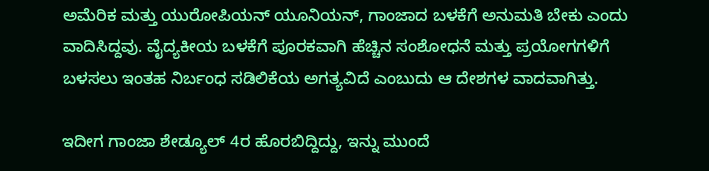ಅಮೆರಿಕ ಮತ್ತು ಯುರೋಪಿಯನ್ ಯೂನಿಯನ್, ಗಾಂಜಾದ ಬಳಕೆಗೆ ಅನುಮತಿ ಬೇಕು ಎಂದು ವಾದಿಸಿದ್ದವು. ವೈದ್ಯಕೀಯ ಬಳಕೆಗೆ ಪೂರಕವಾಗಿ ಹೆಚ್ಚಿನ ಸಂಶೋಧನೆ ಮತ್ತು ಪ್ರಯೋಗಗಳಿಗೆ ಬಳಸಲು ಇಂತಹ ನಿರ್ಬಂಧ ಸಡಿಲಿಕೆಯ ಅಗತ್ಯವಿದೆ ಎಂಬುದು ಆ ದೇಶಗಳ ವಾದವಾಗಿತ್ತು.

ಇದೀಗ ಗಾಂಜಾ ಶೇಡ್ಯೂಲ್ 4ರ ಹೊರಬಿದ್ದಿದ್ದು, ಇನ್ನು ಮುಂದೆ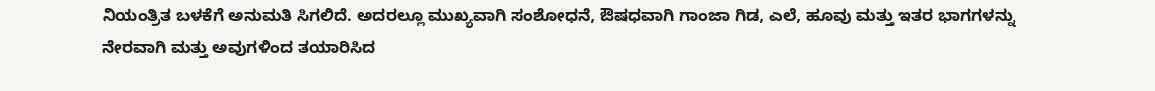ನಿಯಂತ್ರಿತ ಬಳಕೆಗೆ ಅನುಮತಿ ಸಿಗಲಿದೆ. ಅದರಲ್ಲೂ ಮುಖ್ಯವಾಗಿ ಸಂಶೋಧನೆ, ಔಷಧವಾಗಿ ಗಾಂಜಾ ಗಿಡ, ಎಲೆ, ಹೂವು ಮತ್ತು ಇತರ ಭಾಗಗಳನ್ನು ನೇರವಾಗಿ ಮತ್ತು ಅವುಗಳಿಂದ ತಯಾರಿಸಿದ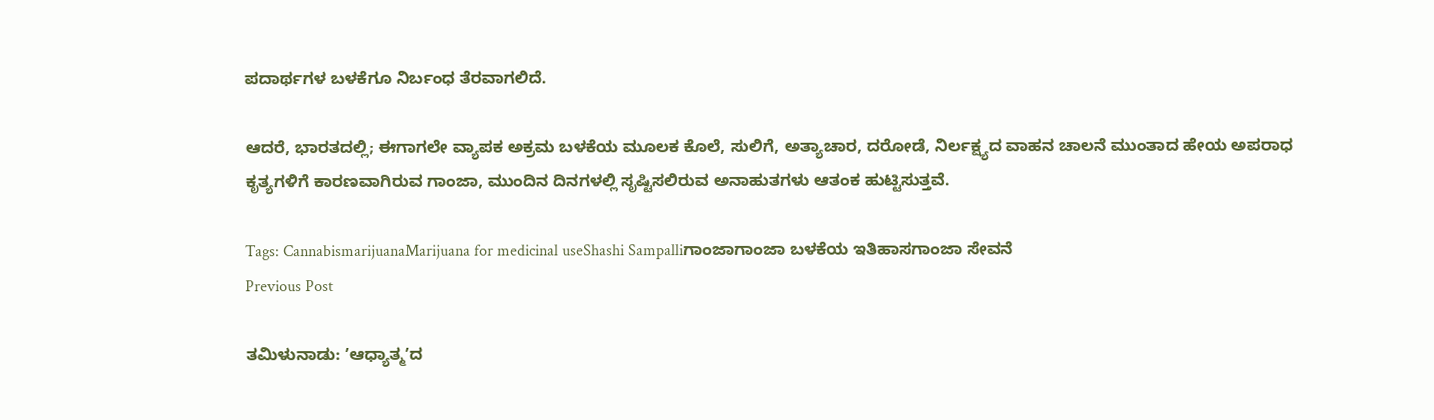ಪದಾರ್ಥಗಳ ಬಳಕೆಗೂ ನಿರ್ಬಂಧ ತೆರವಾಗಲಿದೆ.

ಆದರೆ, ಭಾರತದಲ್ಲಿ; ಈಗಾಗಲೇ ವ್ಯಾಪಕ ಅಕ್ರಮ ಬಳಕೆಯ ಮೂಲಕ ಕೊಲೆ, ಸುಲಿಗೆ, ಅತ್ಯಾಚಾರ, ದರೋಡೆ, ನಿರ್ಲಕ್ಷ್ಯದ ವಾಹನ ಚಾಲನೆ ಮುಂತಾದ ಹೇಯ ಅಪರಾಧ ಕೃತ್ಯಗಳಿಗೆ ಕಾರಣವಾಗಿರುವ ಗಾಂಜಾ, ಮುಂದಿನ ದಿನಗಳಲ್ಲಿ ಸೃಷ್ಟಿಸಲಿರುವ ಅನಾಹುತಗಳು ಆತಂಕ ಹುಟ್ಟಿಸುತ್ತವೆ.

Tags: CannabismarijuanaMarijuana for medicinal useShashi Sampalliಗಾಂಜಾಗಾಂಜಾ ಬಳಕೆಯ ಇತಿಹಾಸಗಾಂಜಾ ಸೇವನೆ
Previous Post

ತಮಿಳುನಾಡು: ʼಆಧ್ಯಾತ್ಮʼದ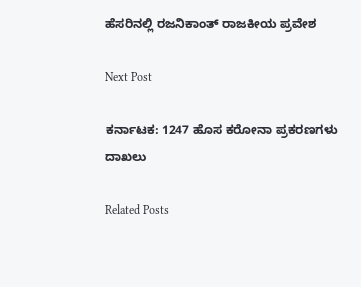ಹೆಸರಿನಲ್ಲಿ ರಜನಿಕಾಂತ್ ರಾಜಕೀಯ ಪ್ರವೇಶ

Next Post

ಕರ್ನಾಟಕ: 1247 ಹೊಸ ಕರೋನಾ ಪ್ರಕರಣಗಳು ದಾಖಲು

Related Posts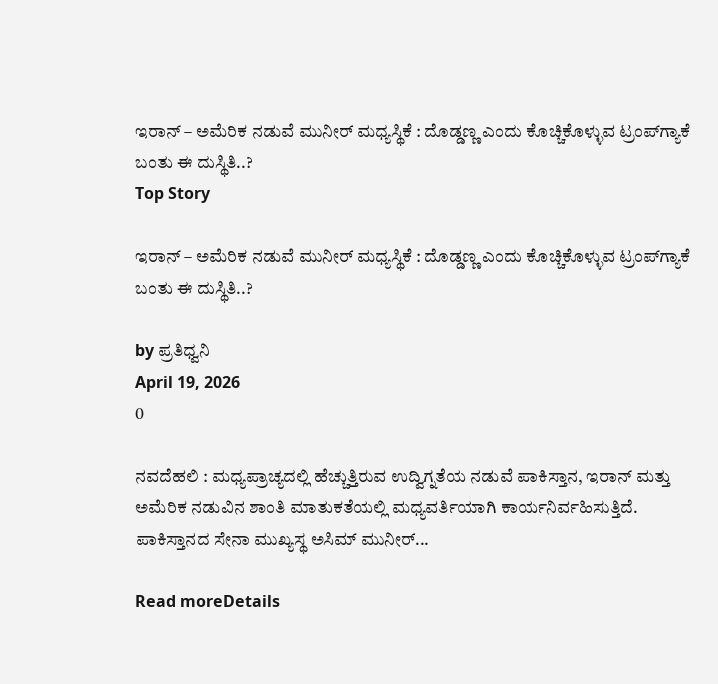ಇರಾನ್‌ – ಅಮೆರಿಕ ನಡುವೆ ಮುನೀರ್‌ ಮಧ್ಯಸ್ಥಿಕೆ : ದೊಡ್ಡಣ್ಣ ಎಂದು ಕೊಚ್ಚಿಕೊಳ್ಳುವ ಟ್ರಂಪ್‌ಗ್ಯಾಕೆ ಬಂತು ಈ ದುಸ್ಥಿತಿ..?
Top Story

ಇರಾನ್‌ – ಅಮೆರಿಕ ನಡುವೆ ಮುನೀರ್‌ ಮಧ್ಯಸ್ಥಿಕೆ : ದೊಡ್ಡಣ್ಣ ಎಂದು ಕೊಚ್ಚಿಕೊಳ್ಳುವ ಟ್ರಂಪ್‌ಗ್ಯಾಕೆ ಬಂತು ಈ ದುಸ್ಥಿತಿ..?

by ಪ್ರತಿಧ್ವನಿ
April 19, 2026
0

ನವದೆಹಲಿ : ಮಧ್ಯಪ್ರಾಚ್ಯದಲ್ಲಿ ಹೆಚ್ಚುತ್ತಿರುವ ಉದ್ವಿಗ್ನತೆಯ ನಡುವೆ ಪಾಕಿಸ್ತಾನ, ಇರಾನ್ ಮತ್ತು ಅಮೆರಿಕ ನಡುವಿನ ಶಾಂತಿ ಮಾತುಕತೆಯಲ್ಲಿ ಮಧ್ಯವರ್ತಿಯಾಗಿ ಕಾರ್ಯನಿರ್ವಹಿಸುತ್ತಿದೆ. ಪಾಕಿಸ್ತಾನದ ಸೇನಾ ಮುಖ್ಯಸ್ಥ ಅಸಿಮ್ ಮುನೀರ್...

Read moreDetails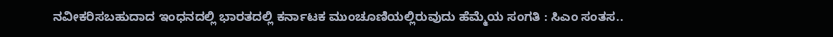ನವೀಕರಿಸಬಹುದಾದ ಇಂಧನದಲ್ಲಿ ಭಾರತದಲ್ಲಿ ಕರ್ನಾಟಕ ಮುಂಚೂಣಿಯಲ್ಲಿರುವುದು ಹೆಮ್ಮೆಯ ಸಂಗತಿ : ಸಿಎಂ ಸಂತಸ..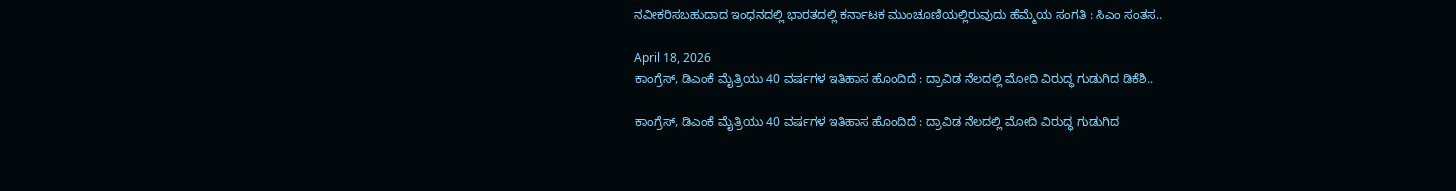ನವೀಕರಿಸಬಹುದಾದ ಇಂಧನದಲ್ಲಿ ಭಾರತದಲ್ಲಿ ಕರ್ನಾಟಕ ಮುಂಚೂಣಿಯಲ್ಲಿರುವುದು ಹೆಮ್ಮೆಯ ಸಂಗತಿ : ಸಿಎಂ ಸಂತಸ..

April 18, 2026
ಕಾಂಗ್ರೆಸ್, ಡಿಎಂಕೆ ಮೈತ್ರಿಯು 40 ವರ್ಷಗಳ ಇತಿಹಾಸ ಹೊಂದಿದೆ : ದ್ರಾವಿಡ ನೆಲದಲ್ಲಿ ಮೋದಿ ವಿರುದ್ಧ ಗುಡುಗಿದ ಡಿಕೆಶಿ..

ಕಾಂಗ್ರೆಸ್, ಡಿಎಂಕೆ ಮೈತ್ರಿಯು 40 ವರ್ಷಗಳ ಇತಿಹಾಸ ಹೊಂದಿದೆ : ದ್ರಾವಿಡ ನೆಲದಲ್ಲಿ ಮೋದಿ ವಿರುದ್ಧ ಗುಡುಗಿದ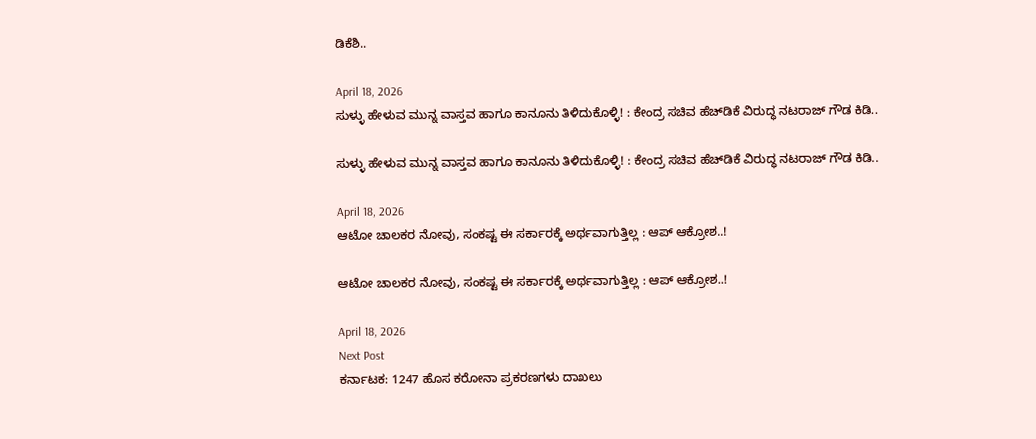ಡಿಕೆಶಿ..

April 18, 2026
ಸುಳ್ಳು ಹೇಳುವ ಮುನ್ನ ವಾಸ್ತವ ಹಾಗೂ ಕಾನೂನು ತಿಳಿದುಕೊಳ್ಳಿ! : ಕೇಂದ್ರ ಸಚಿವ ಹೆಚ್‌ಡಿಕೆ ವಿರುದ್ಧ ನಟರಾಜ್‌ ಗೌಡ ಕಿಡಿ..

ಸುಳ್ಳು ಹೇಳುವ ಮುನ್ನ ವಾಸ್ತವ ಹಾಗೂ ಕಾನೂನು ತಿಳಿದುಕೊಳ್ಳಿ! : ಕೇಂದ್ರ ಸಚಿವ ಹೆಚ್‌ಡಿಕೆ ವಿರುದ್ಧ ನಟರಾಜ್‌ ಗೌಡ ಕಿಡಿ..

April 18, 2026
ಆಟೋ ಚಾಲಕರ ನೋವು, ಸಂಕಷ್ಟ ಈ ಸರ್ಕಾರಕ್ಕೆ ಅರ್ಥವಾಗುತ್ತಿಲ್ಲ : ಆಪ್‌ ಆಕ್ರೋಶ..!

ಆಟೋ ಚಾಲಕರ ನೋವು, ಸಂಕಷ್ಟ ಈ ಸರ್ಕಾರಕ್ಕೆ ಅರ್ಥವಾಗುತ್ತಿಲ್ಲ : ಆಪ್‌ ಆಕ್ರೋಶ..!

April 18, 2026
Next Post
ಕರ್ನಾಟಕ: 1247 ಹೊಸ ಕರೋನಾ ಪ್ರಕರಣಗಳು ದಾಖಲು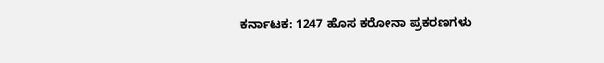ಕರ್ನಾಟಕ: 1247 ಹೊಸ ಕರೋನಾ ಪ್ರಕರಣಗಳು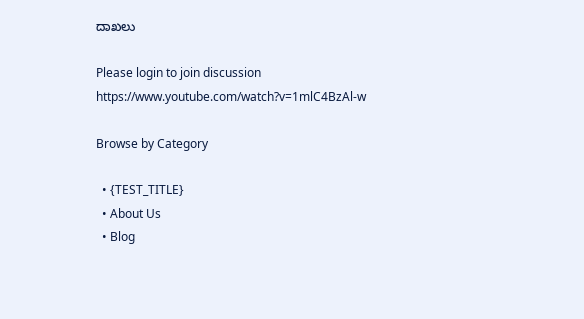ದಾಖಲು

Please login to join discussion
https://www.youtube.com/watch?v=1mlC4BzAl-w

Browse by Category

  • {TEST_TITLE}
  • About Us
  • Blog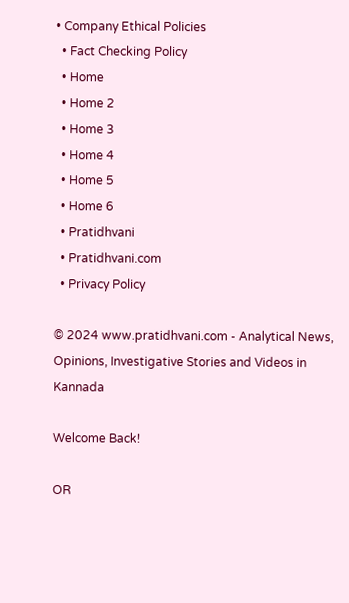• Company Ethical Policies
  • Fact Checking Policy
  • Home
  • Home 2
  • Home 3
  • Home 4
  • Home 5
  • Home 6
  • Pratidhvani
  • Pratidhvani.com
  • Privacy Policy

© 2024 www.pratidhvani.com - Analytical News, Opinions, Investigative Stories and Videos in Kannada

Welcome Back!

OR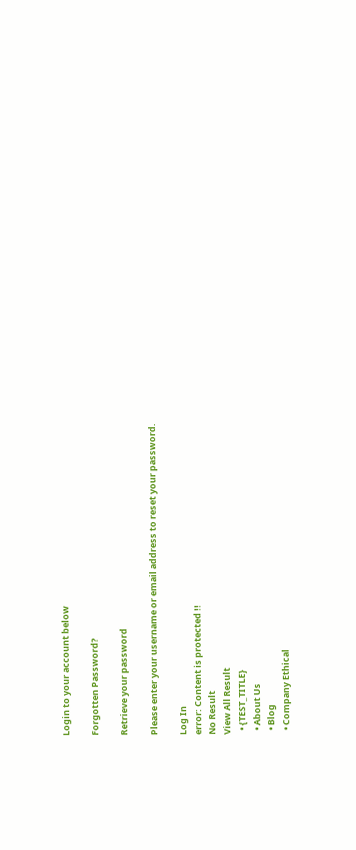Login to your account below

Forgotten Password?

Retrieve your password

Please enter your username or email address to reset your password.

Log In
error: Content is protected !!
No Result
View All Result
  • {TEST_TITLE}
  • About Us
  • Blog
  • Company Ethical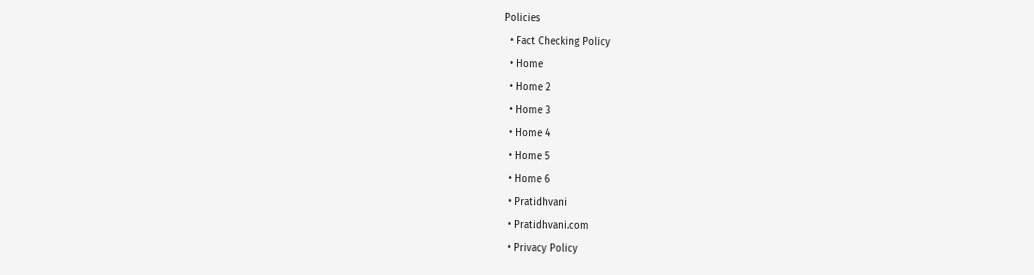Policies
  • Fact Checking Policy
  • Home
  • Home 2
  • Home 3
  • Home 4
  • Home 5
  • Home 6
  • Pratidhvani
  • Pratidhvani.com
  • Privacy Policy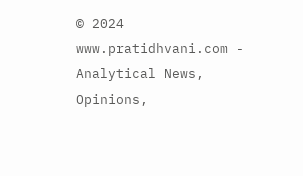© 2024 www.pratidhvani.com - Analytical News, Opinions,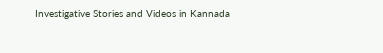Investigative Stories and Videos in Kannada